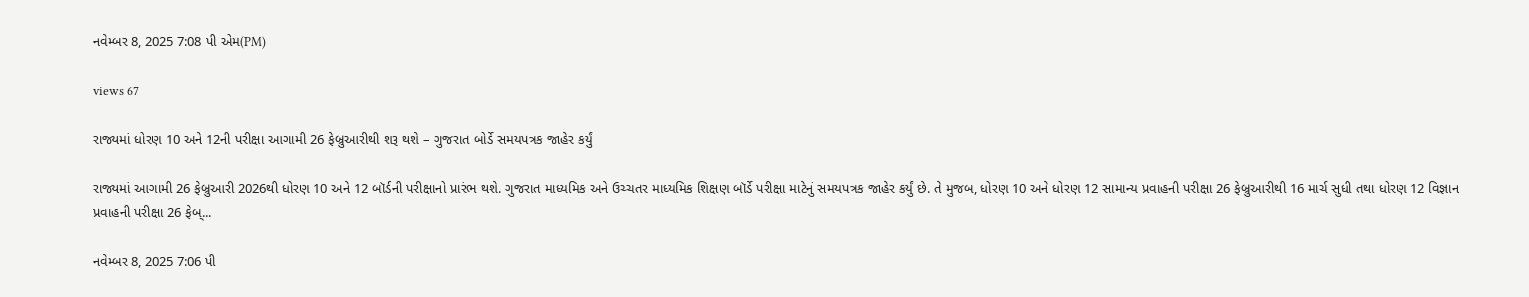નવેમ્બર 8, 2025 7:08 પી એમ(PM)

views 67

રાજ્યમાં ધોરણ 10 અને 12ની પરીક્ષા આગામી 26 ફેબ્રુઆરીથી શરૂ થશે – ગુજરાત બોર્ડે સમયપત્રક જાહેર કર્યું

રાજ્યમાં આગામી 26 ફેબ્રુઆરી 2026થી ધોરણ 10 અને 12 બૉર્ડની પરીક્ષાનો પ્રારંભ થશે. ગુજરાત માધ્યમિક અને ઉચ્ચતર માધ્યમિક શિક્ષણ બૉર્ડે પરીક્ષા માટેનું સમયપત્રક જાહેર કર્યું છે. તે મુજબ, ધોરણ 10 અને ધોરણ 12 સામાન્ય પ્રવાહની પરીક્ષા 26 ફેબ્રુઆરીથી 16 માર્ચ સુધી તથા ધોરણ 12 વિજ્ઞાન પ્રવાહની પરીક્ષા 26 ફેબ્...

નવેમ્બર 8, 2025 7:06 પી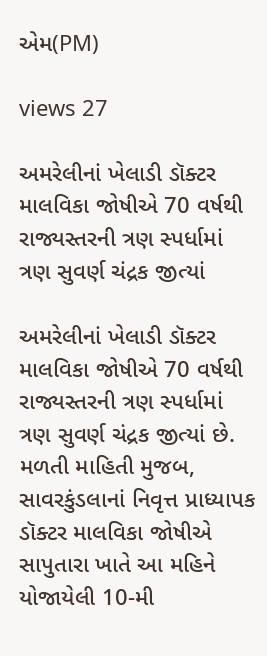એમ(PM)

views 27

અમરેલીનાં ખેલાડી ડૉક્ટર માલવિકા જોષીએ 70 વર્ષથી રાજ્યસ્તરની ત્રણ સ્પર્ધામાં ત્રણ સુવર્ણ ચંદ્રક જીત્યાં

અમરેલીનાં ખેલાડી ડૉક્ટર માલવિકા જોષીએ 70 વર્ષથી રાજ્યસ્તરની ત્રણ સ્પર્ધામાં ત્રણ સુવર્ણ ચંદ્રક જીત્યાં છે. મળતી માહિતી મુજબ, સાવરકુંડલાનાં નિવૃત્ત પ્રાધ્યાપક ડૉક્ટર માલવિકા જોષીએ સાપુતારા ખાતે આ મહિને યોજાયેલી 10-મી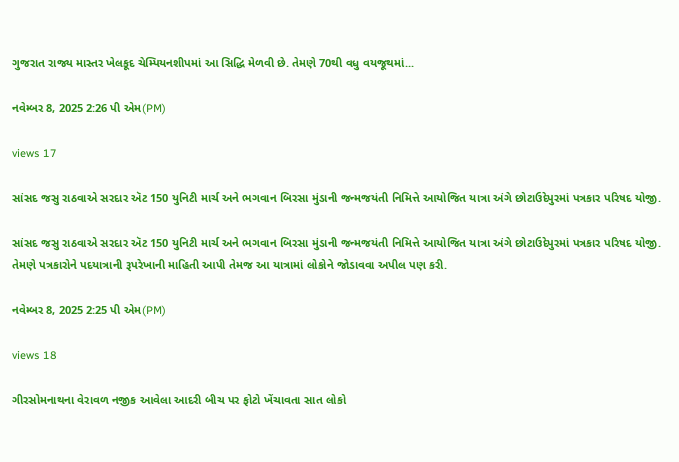ગુજરાત રાજ્ય માસ્તર ખેલકૂદ ચેમ્પિયનશીપમાં આ સિદ્ધિ મેળવી છે. તેમણે 70થી વધુ વયજૂથમાં...

નવેમ્બર 8, 2025 2:26 પી એમ(PM)

views 17

સાંસદ જસુ રાઠવાએ સરદાર ઍટ 150 યુનિટી માર્ચ અને ભગવાન બિરસા મુંડાની જન્મજયંતી નિમિત્તે આયોજિત યાત્રા અંગે છોટાઉદેપુરમાં પત્રકાર પરિષદ યોજી.

સાંસદ જસુ રાઠવાએ સરદાર ઍટ 150 યુનિટી માર્ચ અને ભગવાન બિરસા મુંડાની જન્મજયંતી નિમિત્તે આયોજિત યાત્રા અંગે છોટાઉદેપુરમાં પત્રકાર પરિષદ યોજી. તેમણે પત્રકારોને પદયાત્રાની રૂપરેખાની માહિતી આપી તેમજ આ યાત્રામાં લોકોને જોડાવવા અપીલ પણ કરી.

નવેમ્બર 8, 2025 2:25 પી એમ(PM)

views 18

ગીરસોમનાથના વેરાવળ નજીક આવેલા આદરી બીચ પર ફોટો ખેંચાવતા સાત લોકો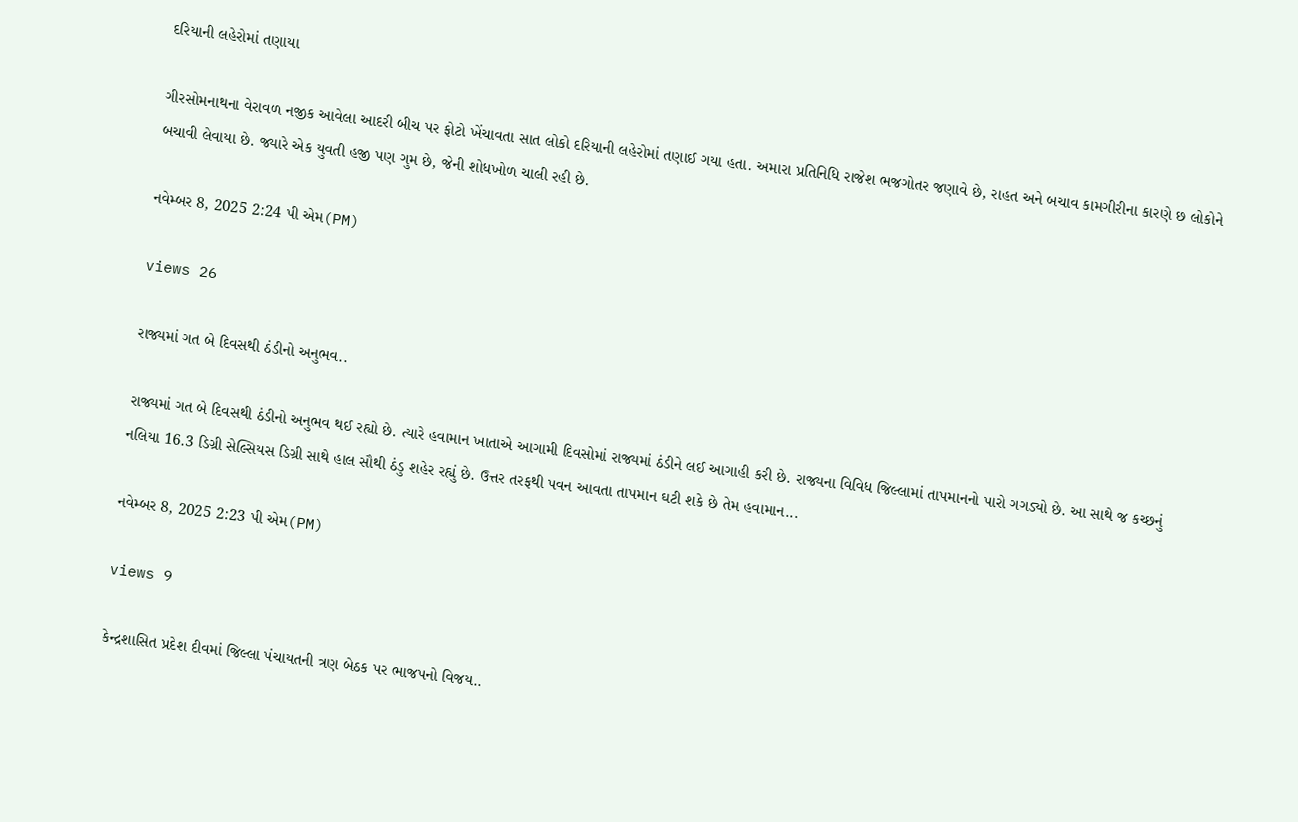દરિયાની લહેરોમાં તણાયા

ગીરસોમનાથના વેરાવળ નજીક આવેલા આદરી બીચ પર ફોટો ખેંચાવતા સાત લોકો દરિયાની લહેરોમાં તણાઈ ગયા હતા. અમારા પ્રતિનિધિ રાજેશ ભજગોતર જણાવે છે, રાહત અને બચાવ કામગીરીના કારણે છ લોકોને બચાવી લેવાયા છે. જ્યારે એક યુવતી હજી પણ ગુમ છે, જેની શોધખોળ ચાલી રહી છે.

નવેમ્બર 8, 2025 2:24 પી એમ(PM)

views 26

રાજ્યમાં ગત બે દિવસથી ઠંડીનો અનુભવ..

રાજ્યમાં ગત બે દિવસથી ઠંડીનો અનુભવ થઈ રહ્યો છે. ત્યારે હવામાન ખાતાએ આગામી દિવસોમાં રાજ્યમાં ઠંડીને લઈ આગાહી કરી છે. રાજ્યના વિવિધ જિલ્લામાં તાપમાનનો પારો ગગડ્યો છે. આ સાથે જ કચ્છનું નલિયા 16.3 ડિગ્રી સેલ્સિયસ ડિગ્રી સાથે હાલ સૌથી ઠંડુ શહેર રહ્યું છે. ઉત્તર તરફથી પવન આવતા તાપમાન ઘટી શકે છે તેમ હવામાન...

નવેમ્બર 8, 2025 2:23 પી એમ(PM)

views 9

કેન્દ્રશાસિત પ્રદેશ દીવમાં જિલ્લા પંચાયતની ત્રણ બેઠક પર ભાજપનો વિજય..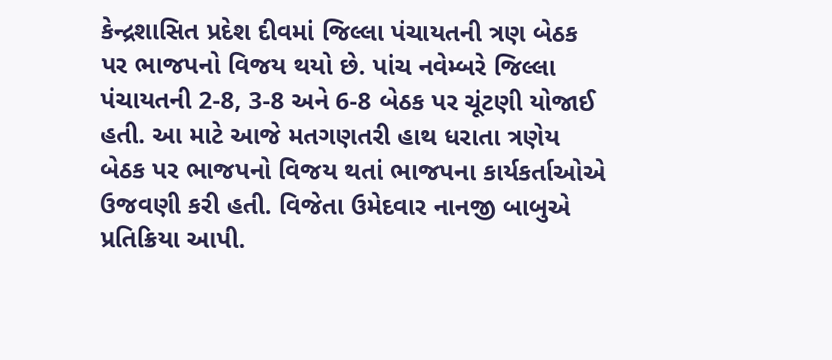કેન્દ્રશાસિત પ્રદેશ દીવમાં જિલ્લા પંચાયતની ત્રણ બેઠક પર ભાજપનો વિજય થયો છે. પાંચ નવેમ્બરે જિલ્લા પંચાયતની 2-8, 3-8 અને 6-8 બેઠક પર ચૂંટણી યોજાઈ હતી. આ માટે આજે મતગણતરી હાથ ધરાતા ત્રણેય બેઠક પર ભાજપનો વિજય થતાં ભાજપના કાર્યકર્તાઓએ ઉજવણી કરી હતી. વિજેતા ઉમેદવાર નાનજી બાબુએ પ્રતિક્રિયા આપી.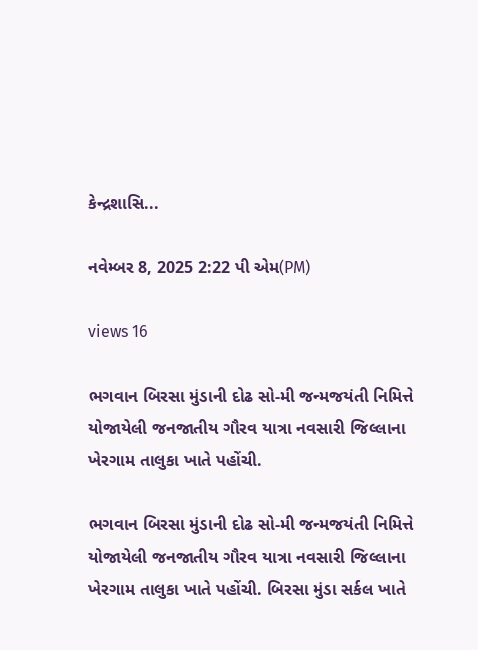કેન્દ્રશાસિ...

નવેમ્બર 8, 2025 2:22 પી એમ(PM)

views 16

ભગવાન બિરસા મુંડાની દોઢ સો-મી જન્મજયંતી નિમિત્તે યોજાયેલી જનજાતીય ગૌરવ યાત્રા નવસારી જિલ્લાના ખેરગામ તાલુકા ખાતે પહોંચી.

ભગવાન બિરસા મુંડાની દોઢ સો-મી જન્મજયંતી નિમિત્તે યોજાયેલી જનજાતીય ગૌરવ યાત્રા નવસારી જિલ્લાના ખેરગામ તાલુકા ખાતે પહોંચી. બિરસા મુંડા સર્કલ ખાતે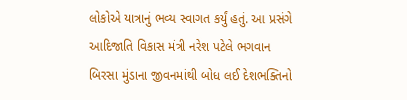લોકોએ યાત્રાનું ભવ્ય સ્વાગત કર્યું હતું. આ પ્રસંગે આદિજાતિ વિકાસ મંત્રી નરેશ પટેલે ભગવાન બિરસા મુંડાના જીવનમાંથી બોધ લઈ દેશભક્તિનો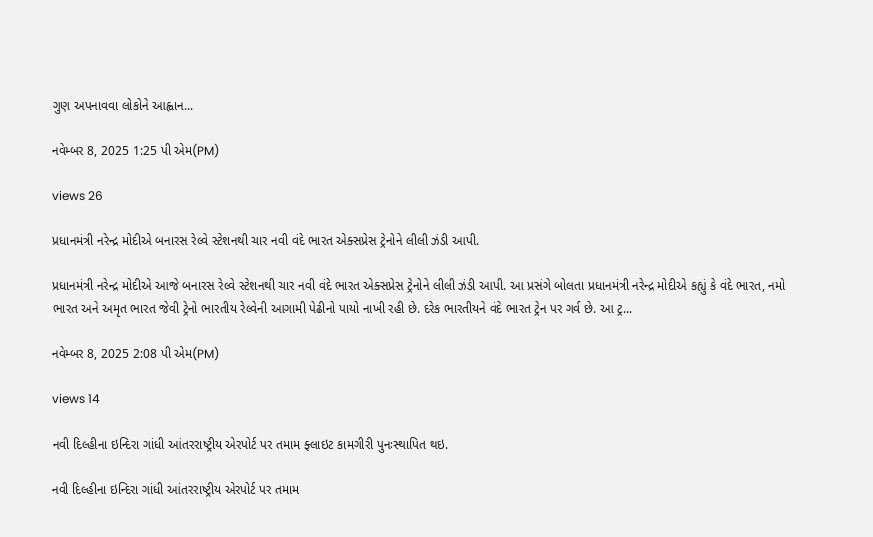ગુણ અપનાવવા લોકોને આહ્વાન...

નવેમ્બર 8, 2025 1:25 પી એમ(PM)

views 26

પ્રધાનમંત્રી નરેન્દ્ર મોદીએ બનારસ રેલ્વે સ્ટેશનથી ચાર નવી વંદે ભારત એક્સપ્રેસ ટ્રેનોને લીલી ઝંડી આપી.

પ્રધાનમંત્રી નરેન્દ્ર મોદીએ આજે બનારસ રેલ્વે સ્ટેશનથી ચાર નવી વંદે ભારત એક્સપ્રેસ ટ્રેનોને લીલી ઝંડી આપી. આ પ્રસંગે બોલતા પ્રધાનમંત્રી નરેન્દ્ર મોદીએ કહ્યું કે વંદે ભારત, નમો ભારત અને અમૃત ભારત જેવી ટ્રેનો ભારતીય રેલ્વેની આગામી પેઢીનો પાયો નાખી રહી છે. દરેક ભારતીયને વંદે ભારત ટ્રેન પર ગર્વ છે. આ ટ્ર...

નવેમ્બર 8, 2025 2:08 પી એમ(PM)

views 14

નવી દિલ્હીના ઇન્દિરા ગાંધી આંતરરાષ્ટ્રીય એરપોર્ટ પર તમામ ફ્લાઇટ કામગીરી પુનઃસ્થાપિત થઇ.

નવી દિલ્હીના ઇન્દિરા ગાંધી આંતરરાષ્ટ્રીય એરપોર્ટ પર તમામ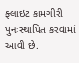ફ્લાઇટ કામગીરી પુનઃસ્થાપિત કરવામાં આવી છે.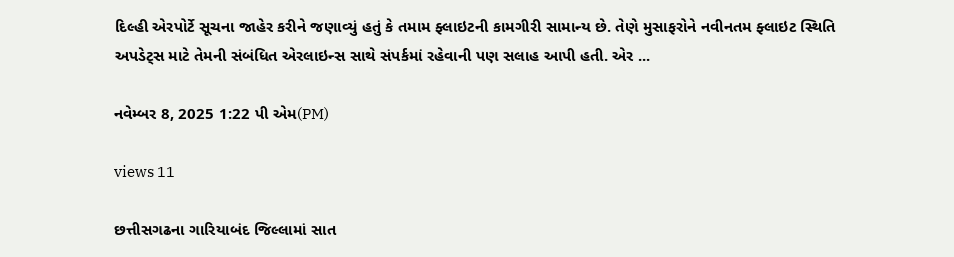દિલ્હી એરપોર્ટે સૂચના જાહેર કરીને જણાવ્યું હતું કે તમામ ફ્લાઇટની કામગીરી સામાન્ય છે. તેણે મુસાફરોને નવીનતમ ફ્લાઇટ સ્થિતિ અપડેટ્સ માટે તેમની સંબંધિત એરલાઇન્સ સાથે સંપર્કમાં રહેવાની પણ સલાહ આપી હતી. એર ...

નવેમ્બર 8, 2025 1:22 પી એમ(PM)

views 11

છત્તીસગઢના ગારિયાબંદ જિલ્લામાં સાત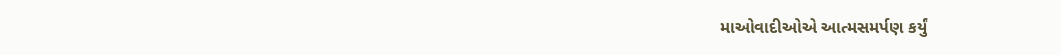માઓવાદીઓએ આત્મસમર્પણ કર્યું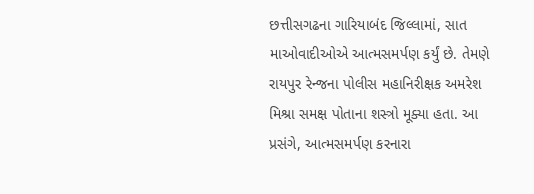છત્તીસગઢના ગારિયાબંદ જિલ્લામાં, સાત માઓવાદીઓએ આત્મસમર્પણ કર્યું છે. તેમણે રાયપુર રેન્જના પોલીસ મહાનિરીક્ષક અમરેશ મિશ્રા સમક્ષ પોતાના શસ્ત્રો મૂક્યા હતા. આ પ્રસંગે, આત્મસમર્પણ કરનારા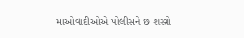માઓવાદીઓએ પોલીસને છ શસ્ત્રો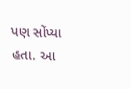પણ સોંપ્યા હતા. આ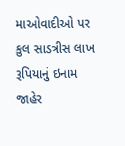માઓવાદીઓ પર કુલ સાડત્રીસ લાખ રૂપિયાનું ઇનામ જાહેર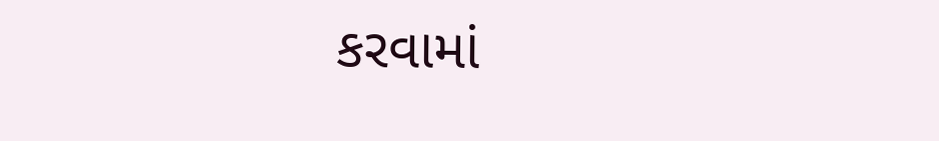કરવામાં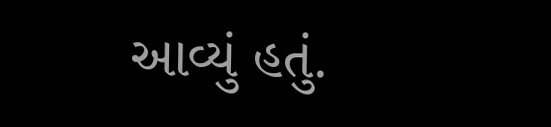આવ્યું હતું.